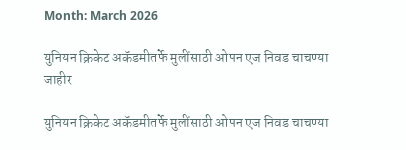Month: March 2026

युनियन क्रिकेट अकॅडमीतर्फे मुलींसाठी ओपन एज निवड चाचण्या जाहीर

युनियन क्रिकेट अकॅडमीतर्फे मुलींसाठी ओपन एज निवड चाचण्या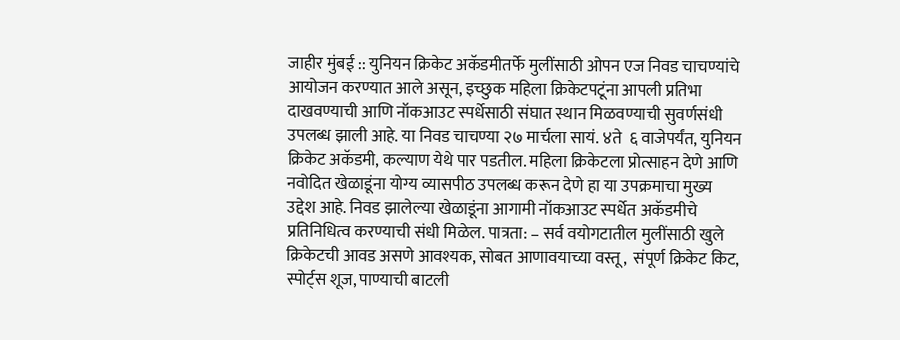जाहीर मुंबई :: युनियन क्रिकेट अकॅडमीतर्फे मुलींसाठी ओपन एज निवड चाचण्यांचे आयोजन करण्यात आले असून, इच्छुक महिला क्रिकेटपटूंना आपली प्रतिभा दाखवण्याची आणि नॉकआउट स्पर्धेसाठी संघात स्थान मिळवण्याची सुवर्णसंधी उपलब्ध झाली आहे. या निवड चाचण्या २७ मार्चला सायं. ४ते  ६ वाजेपर्यंत, युनियन क्रिकेट अकॅडमी, कल्याण येथे पार पडतील. महिला क्रिकेटला प्रोत्साहन देणे आणि नवोदित खेळाडूंना योग्य व्यासपीठ उपलब्ध करून देणे हा या उपक्रमाचा मुख्य उद्देश आहे. निवड झालेल्या खेळाडूंना आगामी नॉकआउट स्पर्धेत अकॅडमीचे प्रतिनिधित्व करण्याची संधी मिळेल. पात्रता: – सर्व वयोगटातील मुलींसाठी खुले क्रिकेटची आवड असणे आवश्यक, सोबत आणावयाच्या वस्तू,  संपूर्ण क्रिकेट किट, स्पोर्ट्स शूज, पाण्याची बाटली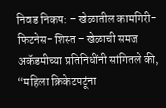निवड निकष: – खेळातील कामगिरी- फिटनेस- शिस्त – खेळाची समज अकॅडमीच्या प्रतिनिधींनी सांगितले की, “महिला क्रिकेटपटूंना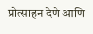प्रोत्साहन देणे आणि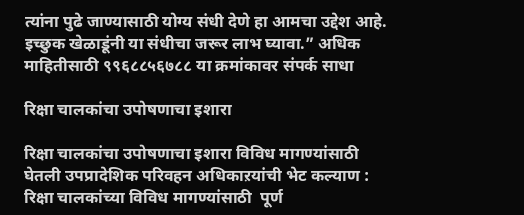त्यांना पुढे जाण्यासाठी योग्य संधी देणे हा आमचा उद्देश आहे. इच्छुक खेळाडूंनी या संधीचा जरूर लाभ घ्यावा.” अधिक माहितीसाठी ९९६८८५६७८८ या क्रमांकावर संपर्क साधा

रिक्षा चालकांचा उपोषणाचा इशारा

रिक्षा चालकांचा उपोषणाचा इशारा विविध मागण्यांसाठी घेतली उपप्रादेशिक परिवहन अधिकाऱयांची भेट कल्याण : रिक्षा चालकांच्या विविध मागण्यांसाठी  पूर्ण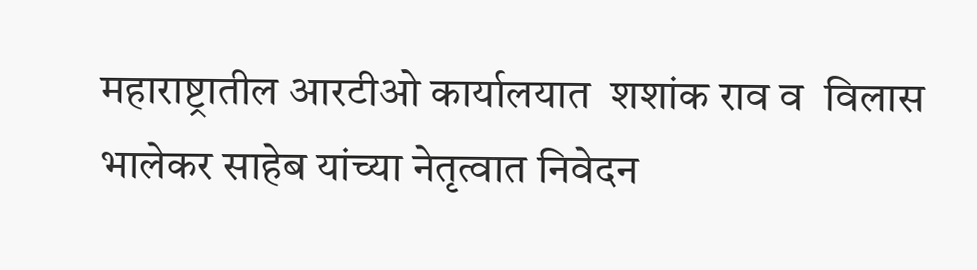महाराष्ट्रातील आरटीओ कार्यालयात  शशांक राव व  विलास भालेकर साहेब यांच्या नेतृत्वात निवेदन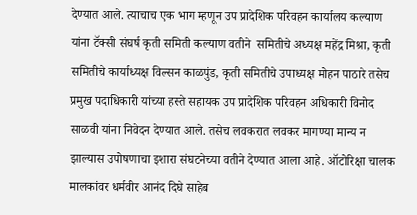देण्यात आले. त्याचाच एक भाग म्हणून उप प्रादेशिक परिवहन कार्यालय कल्याण यांना टॅक्सी संघर्ष कृती समिती कल्याण वतीने  समितीचे अध्यक्ष महेंद्र मिश्रा, कृती समितीचे कार्याध्यक्ष विल्सन काळपुंड, कृती समितीचे उपाध्यक्ष मोहन पाठारे तसेच प्रमुख पदाधिकारी यांच्या हस्ते सहायक उप प्रादेशिक परिवहन अधिकारी विनोद साळवी यांना निवेदन देण्यात आले. तसेच लवकरात लवकर मागण्या मान्य न झाल्यास उपोषणाचा इशारा संघटनेच्या वतीने देण्यात आला आहे. ऑटोरिक्षा चालक मालकांवर धर्मवीर आनंद दिघे साहेब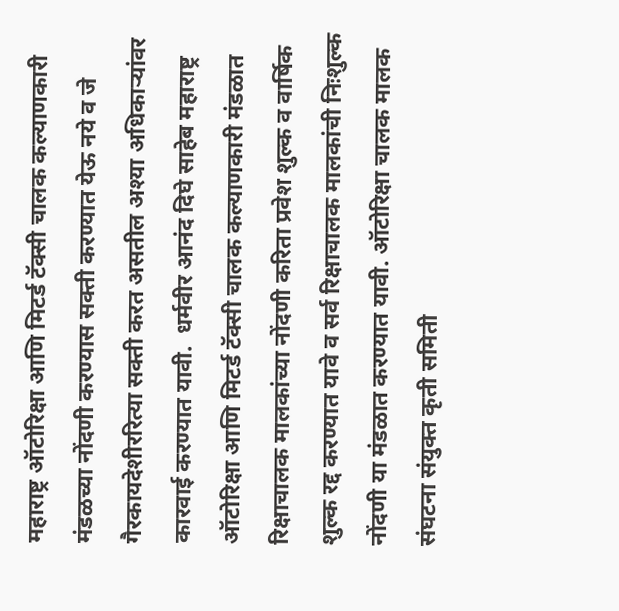महाराष्ट्र ऑटोरिक्षा आणि मिटर्ड टॅक्सी चालक कल्याणकारी मंडळच्या नोंदणी करण्यास सक्ती करण्यात येऊ नये व जे गैरकायदेशीररित्या सक्ती करत असतील अश्या अधिकाऱ्यांवर कारवाई करण्यात यावी.  धर्मवीर आनंद दिघे साहेब महाराष्ट्र ऑटोरिक्षा आणि मिटर्ड टॅक्सी चालक कल्याणकारी मंडळात रिक्षाचालक मालकांच्या नोंदणी करिता प्रवेश शुल्क व वार्षिक शुल्क रद्द करण्यात यावे व सर्व रिक्षाचालक मालकांची निःशुल्क नोंदणी या मंडळात करण्यात यावी. ऑटोरिक्षा चालक मालक संघटना संयुक्त कृती समिती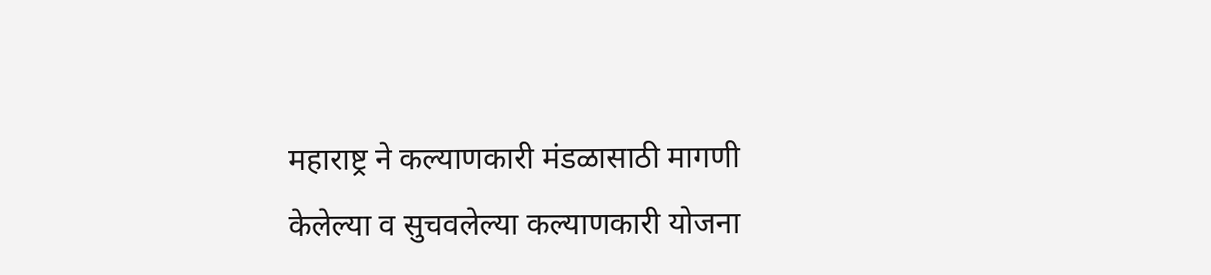महाराष्ट्र ने कल्याणकारी मंडळासाठी मागणी केलेल्या व सुचवलेल्या कल्याणकारी योजना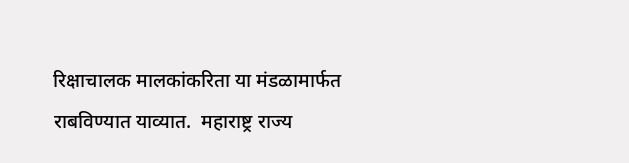रिक्षाचालक मालकांकरिता या मंडळामार्फत राबविण्यात याव्यात.  महाराष्ट्र राज्य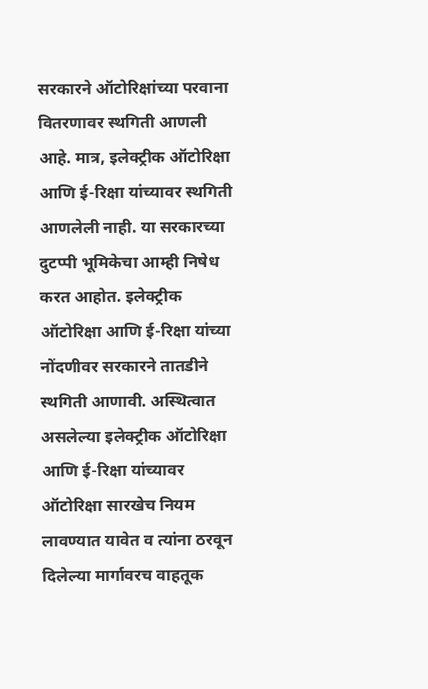सरकारने ऑटोरिक्षांच्या परवाना वितरणावर स्थगिती आणली आहे. मात्र, इलेक्ट्रीक ऑटोरिक्षा आणि ई-रिक्षा यांच्यावर स्थगिती आणलेली नाही. या सरकारच्या दुटप्पी भूमिकेचा आम्ही निषेध करत आहोत. इलेक्ट्रीक ऑटोरिक्षा आणि ई-रिक्षा यांच्या नोंदणीवर सरकारने तातडीने स्थगिती आणावी. अस्थित्वात असलेल्या इलेक्ट्रीक ऑटोरिक्षा आणि ई-रिक्षा यांच्यावर ऑटोरिक्षा सारखेच नियम लावण्यात यावेत व त्यांना ठरवून दिलेल्या मार्गावरच वाहतूक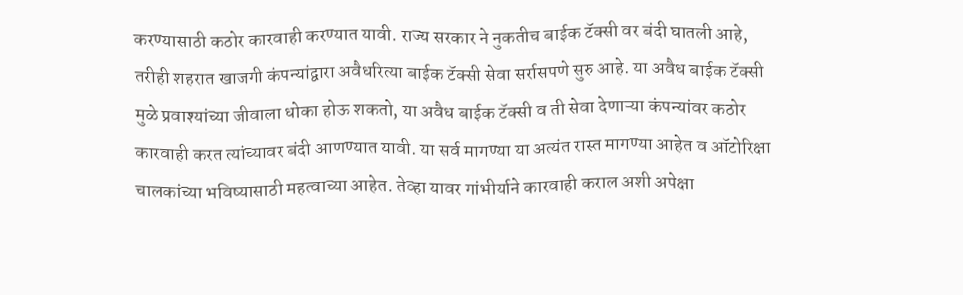करण्यासाठी कठोर कारवाही करण्यात यावी. राज्य सरकार ने नुकतीच बाईक टॅक्सी वर बंदी घातली आहे, तरीही शहरात खाजगी कंपन्यांद्वारा अवैधरित्या बाईक टॅक्सी सेवा सर्रासपणे सुरु आहे. या अवैध बाईक टॅक्सी मुळे प्रवाश्यांच्या जीवाला धोका होऊ शकतो, या अवैध बाईक टॅक्सी व ती सेवा देणाऱ्या कंपन्यांवर कठोर कारवाही करत त्यांच्यावर बंदी आणण्यात यावी. या सर्व मागण्या या अत्यंत रास्त मागण्या आहेत व ऑटोरिक्षा चालकांच्या भविष्यासाठी महत्वाच्या आहेत. तेव्हा यावर गांभीर्याने कारवाही कराल अशी अपेक्षा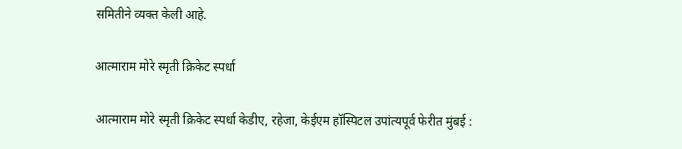समितीने व्यक्त केली आहे.

आत्माराम मोरे स्मृती क्रिकेट स्पर्धा

आत्माराम मोरे स्मृती क्रिकेट स्पर्धा केडीए, रहेजा, केईएम हॉस्पिटल उपांत्यपूर्व फेरीत मुंबई :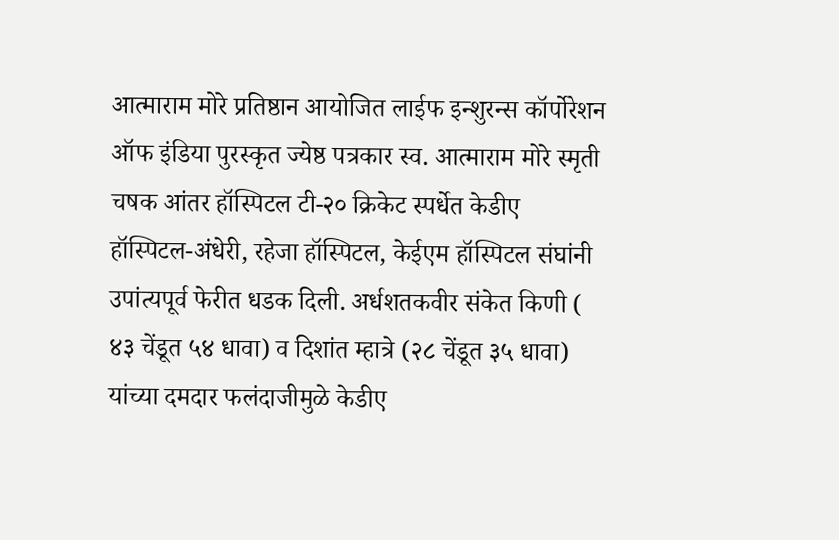आत्माराम मोरे प्रतिष्ठान आयोजित लाईफ इन्शुरन्स कॉर्पोरेशन ऑफ इंडिया पुरस्कृत ज्येष्ठ पत्रकार स्व. आत्माराम मोरे स्मृती चषक आंतर हॉस्पिटल टी-२० क्रिकेट स्पर्धेत केडीए हॉस्पिटल-अंधेरी, रहेजा हॉस्पिटल, केईएम हॉस्पिटल संघांनी उपांत्यपूर्व फेरीत धडक दिली. अर्धशतकवीर संकेत किणी ( ४३ चेंडूत ५४ धावा) व दिशांत म्हात्रे (२८ चेंडूत ३५ धावा) यांच्या दमदार फलंदाजीमुळे केडीए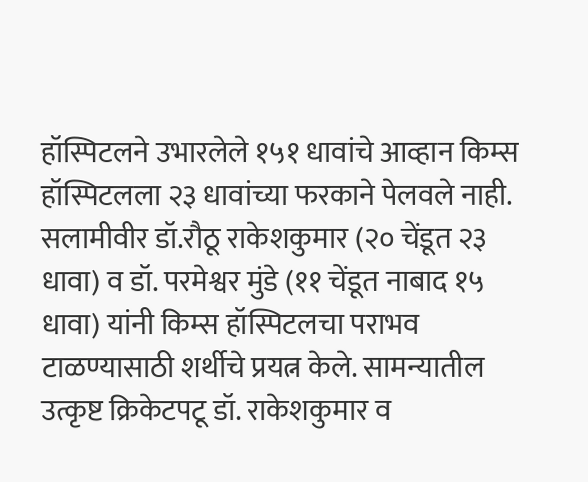हॉस्पिटलने उभारलेले १५१ धावांचे आव्हान किम्स हॉस्पिटलला २३ धावांच्या फरकाने पेलवले नाही. सलामीवीर डॉ.रौठू राकेशकुमार (२० चेंडूत २३ धावा) व डॉ. परमेश्वर मुंडे (११ चेंडूत नाबाद १५ धावा) यांनी किम्स हॉस्पिटलचा पराभव टाळण्यासाठी शर्थीचे प्रयत्न केले. सामन्यातील उत्कृष्ट क्रिकेटपटू डॉ. राकेशकुमार व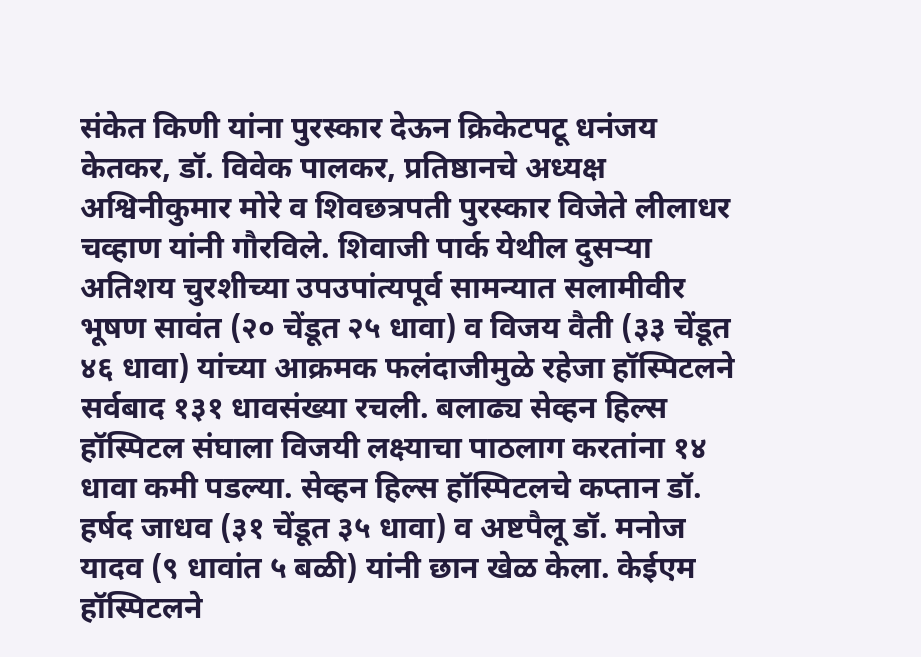संकेत किणी यांना पुरस्कार देऊन क्रिकेटपटू धनंजय केतकर, डॉ. विवेक पालकर, प्रतिष्ठानचे अध्यक्ष अश्विनीकुमार मोरे व शिवछत्रपती पुरस्कार विजेते लीलाधर चव्हाण यांनी गौरविले. शिवाजी पार्क येथील दुसऱ्या अतिशय चुरशीच्या उपउपांत्यपूर्व सामन्यात सलामीवीर भूषण सावंत (२० चेंडूत २५ धावा) व विजय वैती (३३ चेंडूत ४६ धावा) यांच्या आक्रमक फलंदाजीमुळे रहेजा हॉस्पिटलने सर्वबाद १३१ धावसंख्या रचली. बलाढ्य सेव्हन हिल्स हॉस्पिटल संघाला विजयी लक्ष्याचा पाठलाग करतांना १४ धावा कमी पडल्या. सेव्हन हिल्स हॉस्पिटलचे कप्तान डॉ. हर्षद जाधव (३१ चेंडूत ३५ धावा) व अष्टपैलू डॉ. मनोज यादव (९ धावांत ५ बळी) यांनी छान खेळ केला. केईएम हॉस्पिटलने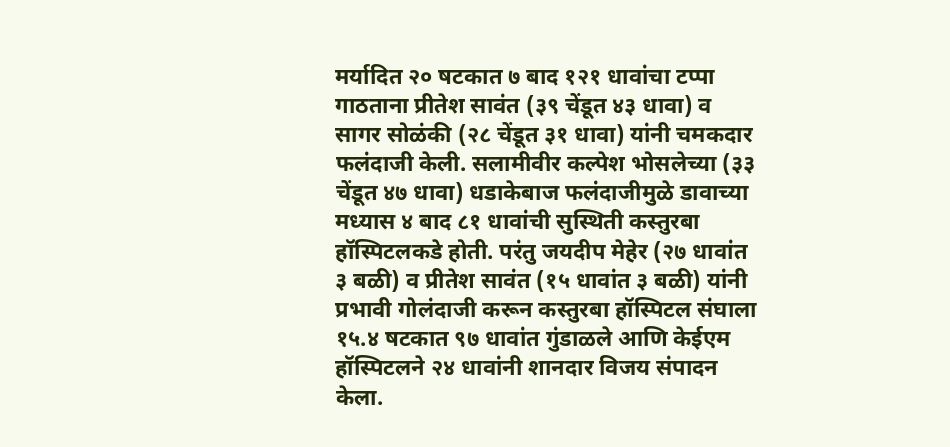मर्यादित २० षटकात ७ बाद १२१ धावांचा टप्पा गाठताना प्रीतेश सावंत (३९ चेंडूत ४३ धावा) व सागर सोळंकी (२८ चेंडूत ३१ धावा) यांनी चमकदार फलंदाजी केली. सलामीवीर कल्पेश भोसलेच्या (३३ चेंडूत ४७ धावा) धडाकेबाज फलंदाजीमुळे डावाच्या मध्यास ४ बाद ८१ धावांची सुस्थिती कस्तुरबा हॉस्पिटलकडे होती. परंतु जयदीप मेहेर (२७ धावांत ३ बळी) व प्रीतेश सावंत (१५ धावांत ३ बळी) यांनी प्रभावी गोलंदाजी करून कस्तुरबा हॉस्पिटल संघाला १५.४ षटकात ९७ धावांत गुंडाळले आणि केईएम हॉस्पिटलने २४ धावांनी शानदार विजय संपादन केला.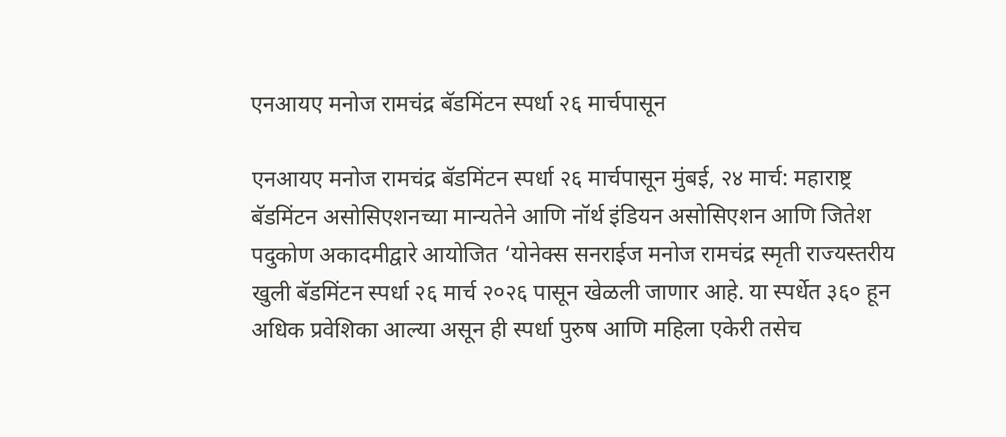एनआयए मनोज रामचंद्र बॅडमिंटन स्पर्धा २६ मार्चपासून

एनआयए मनोज रामचंद्र बॅडमिंटन स्पर्धा २६ मार्चपासून मुंबई, २४ मार्च: महाराष्ट्र बॅडमिंटन असोसिएशनच्या मान्यतेने आणि नॉर्थ इंडियन असोसिएशन आणि जितेश पदुकोण अकादमीद्वारे आयोजित ‘योनेक्स सनराईज मनोज रामचंद्र स्मृती राज्यस्तरीय खुली बॅडमिंटन स्पर्धा २६ मार्च २०२६ पासून खेळली जाणार आहे. या स्पर्धेत ३६० हून अधिक प्रवेशिका आल्या असून ही स्पर्धा पुरुष आणि महिला एकेरी तसेच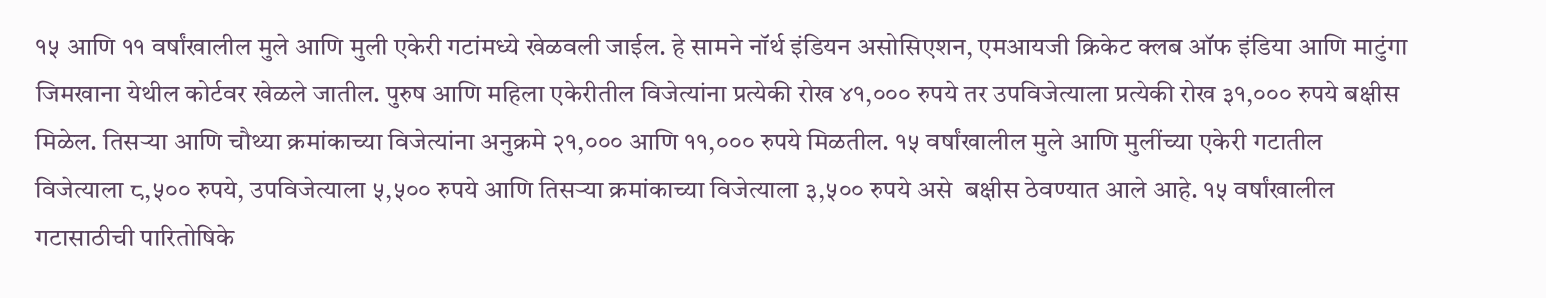१५ आणि ११ वर्षांखालील मुले आणि मुली एकेरी गटांमध्ये खेळवली जाईल. हे सामने नॉर्थ इंडियन असोसिएशन, एमआयजी क्रिकेट क्लब ऑफ इंडिया आणि माटुंगा जिमखाना येथील कोर्टवर खेळले जातील. पुरुष आणि महिला एकेरीतील विजेत्यांना प्रत्येकी रोख ४१,००० रुपये तर उपविजेत्याला प्रत्येकी रोख ३१,००० रुपये बक्षीस मिळेल. तिसऱ्या आणि चौथ्या क्रमांकाच्या विजेत्यांना अनुक्रमे २१,००० आणि ११,००० रुपये मिळतील. १५ वर्षांखालील मुले आणि मुलींच्या एकेरी गटातील विजेत्याला ८,५०० रुपये, उपविजेत्याला ५,५०० रुपये आणि तिसऱ्या क्रमांकाच्या विजेत्याला ३,५०० रुपये असे  बक्षीस ठेवण्यात आले आहे. १५ वर्षांखालील गटासाठीची पारितोषिके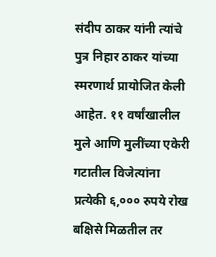संदीप ठाकर यांनी त्यांचे पुत्र निहार ठाकर यांच्या स्मरणार्थ प्रायोजित केली आहेत. ११ वर्षांखालील मुले आणि मुलींच्या एकेरी गटातील विजेत्यांना प्रत्येकी ६,००० रुपये रोख बक्षिसे मिळतील तर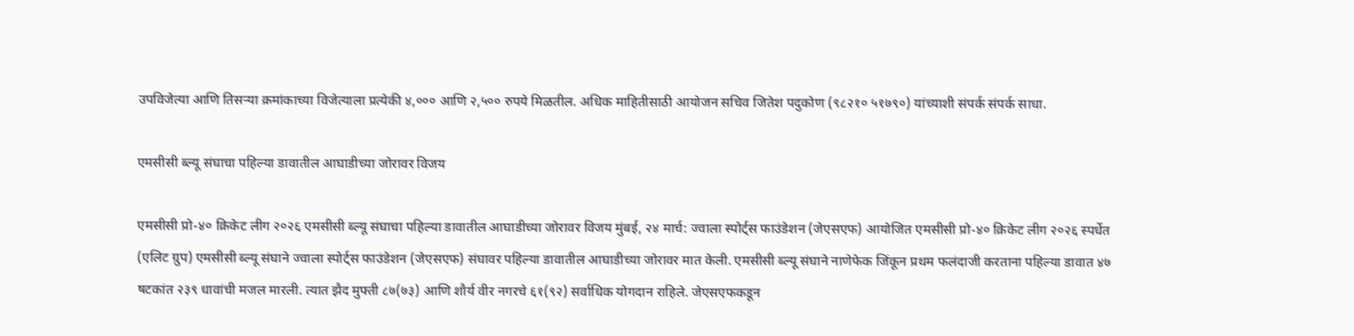उपविजेत्या आणि तिसऱ्या क्रमांकाच्या विजेत्याला प्रत्येकी ४,००० आणि २,५०० रुपये मिळतील. अधिक माहितीसाठी आयोजन सचिव जितेश पदुकोण (९८२१० ५१७९०) यांच्याशी संपर्क संपर्क साधा.

एमसीसी ब्ल्यू संघाचा पहिल्या डावातील आघाडीच्या जोरावर विजय

एमसीसी प्रो-४० क्रिकेट लीग २०२६ एमसीसी ब्ल्यू संघाचा पहिल्या डावातील आघाडीच्या जोरावर विजय मुंबई, २४ मार्च: ज्वाला स्पोर्ट्स फाउंडेशन (जेएसएफ) आयोजित एमसीसी प्रो-४० क्रिकेट लीग २०२६ स्पर्धेत (एलिट ग्रुप) एमसीसी ब्ल्यू संघाने ज्वाला स्पोर्ट्स फाउंडेशन (जेएसएफ) संघावर पहिल्या डावातील आघाडीच्या जोरावर मात केली. एमसीसी ब्ल्यू संघाने नाणेफेक जिंकून प्रथम फलंदाजी करताना पहिल्या डावात ४७ षटकांत २३९ धावांची मजल मारली. त्यात झैद मुफ्ती ८७(७३) आणि शौर्य वीर नगरचे ६१(९२) सर्वाधिक योगदान राहिले. जेएसएफकडून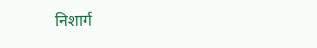निशार्ग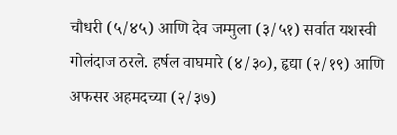चौधरी (५/४५) आणि देव जम्मुला (३/५१) सर्वात यशस्वी गोलंदाज ठरले. हर्षल वाघमारे (४/३०), हृद्या (२/१९) आणि अफसर अहमदच्या (२/३७)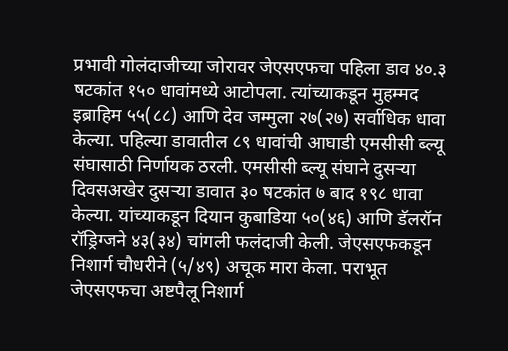प्रभावी गोलंदाजीच्या जोरावर जेएसएफचा पहिला डाव ४०.३ षटकांत १५० धावांमध्ये आटोपला. त्यांच्याकडून मुहम्मद इब्राहिम ५५(८८) आणि देव जम्मुला २७(२७) सर्वाधिक धावा केल्या. पहिल्या डावातील ८९ धावांची आघाडी एमसीसी ब्ल्यू संघासाठी निर्णायक ठरली. एमसीसी ब्ल्यू संघाने दुसऱ्या दिवसअखेर दुसऱ्या डावात ३० षटकांत ७ बाद १९८ धावा केल्या. यांच्याकडून दियान कुबाडिया ५०(४६) आणि डॅलरॉन रॉड्रिग्जने ४३(३४) चांगली फलंदाजी केली. जेएसएफकडून निशार्ग चौधरीने (५/४९) अचूक मारा केला. पराभूत जेएसएफचा अष्टपैलू निशार्ग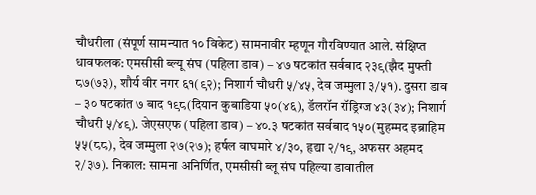चौधरीला (संपूर्ण सामन्यात १० विकेट) सामनावीर म्हणून गौरविण्यात आले. संक्षिप्त धावफलक: एमसीसी ब्ल्यू संघ (पहिला डाव) – ४७ षटकांत सर्वबाद २३९(झैद मुफ्ती ८७(७३), शौर्य वीर नगर ६१(९२); निशार्ग चौधरी ५/४५, देव जम्मुला ३/५१). दुसरा डाव – ३० षटकांत ७ बाद १९८(दियान कुबाडिया ५०(४६), डॅलरॉन रॉड्रिग्ज ४३(३४); निशार्ग चौधरी ५/४९). जेएसएफ (पहिला डाव) – ४०.३ षटकांत सर्वबाद १५०(मुहम्मद इब्राहिम ५५(८८), देव जम्मुला २७(२७); हर्षल वाघमारे ४/३०, हृद्या २/१९, अफसर अहमद २/३७). निकाल: सामना अनिर्णित, एमसीसी ब्लू संघ पहिल्या डावातील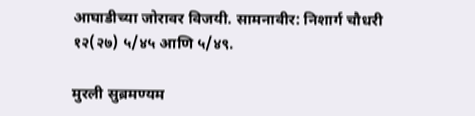आघाडीच्या जोरावर विजयी. सामनावीर: निशार्ग चौधरी १२(२७) ५/४५ आणि ५/४९.

मुरली सुब्रमण्यम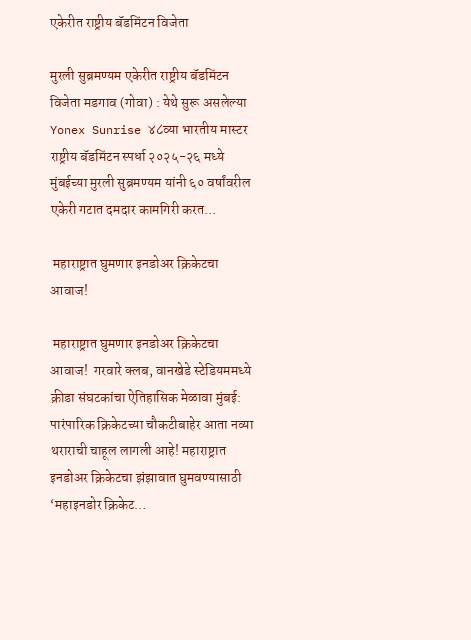एकेरीत राष्ट्रीय बॅडमिंटन विजेता

मुरली सुब्रमण्यम एकेरीत राष्ट्रीय बॅडमिंटन विजेता मडगाव (गोवा) : येथे सुरू असलेल्या Yonex Sunrise ४८व्या भारतीय मास्टर राष्ट्रीय बॅडमिंटन स्पर्धा २०२५-२६ मध्ये मुंबईच्या मुरली सुब्रमण्यम यांनी ६० वर्षांवरील एकेरी गटात दमदार कामगिरी करत…

 महाराष्ट्रात घुमणार इनडोअर क्रिकेटचा आवाज!

 महाराष्ट्रात घुमणार इनडोअर क्रिकेटचा आवाज!  गरवारे क्लब, वानखेडे स्टेडियममध्ये क्रीडा संघटकांचा ऐतिहासिक मेळावा मुंबई: पारंपारिक क्रिकेटच्या चौकटीबाहेर आता नव्या थराराची चाहूल लागली आहे! महाराष्ट्रात इनडोअर क्रिकेटचा झंझावात घुमवण्यासाठी ‘महाइनडोर क्रिकेट…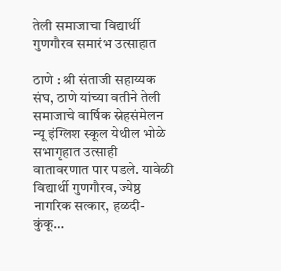तेली समाजाचा विद्यार्थी गुणगौरव समारंभ उत्साहात

ठाणे : श्री संताजी सहाय्यक संघ, ठाणे यांच्या वतीने तेली समाजाचे वार्षिक स्नेहसंमेलन न्यू इंग्लिश स्कूल येथील भोळे सभागृहात उत्साही वातावरणात पार पडले. यावेळी विद्यार्थी गुणगौरव, ज्येष्ठ नागरिक सत्कार, हळदी-कुंकू…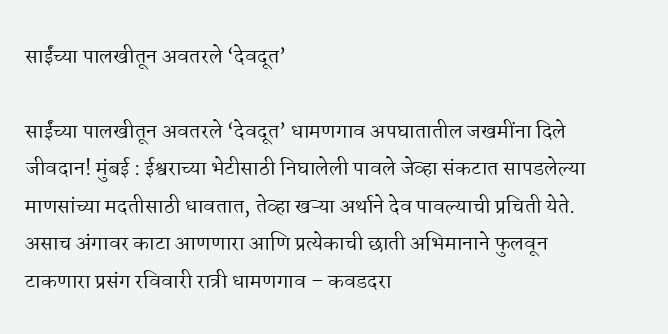साईंच्या पालखीतून अवतरले ‘देवदूत’

साईंच्या पालखीतून अवतरले ‘देवदूत’ धामणगाव अपघातातील जखमींना दिले जीवदान! मुंबई : ईश्वराच्या भेटीसाठी निघालेली पावले जेव्हा संकटात सापडलेल्या माणसांच्या मदतीसाठी धावतात, तेव्हा खऱ्या अर्थाने देव पावल्याची प्रचिती येते. असाच अंगावर काटा आणणारा आणि प्रत्येकाची छाती अभिमानाने फुलवून टाकणारा प्रसंग रविवारी रात्री धामणगाव – कवडदरा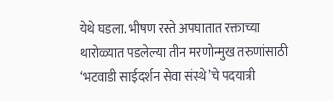येथे घडला. भीषण रस्ते अपघातात रक्ताच्या थारोळ्यात पडलेल्या तीन मरणोन्मुख तरुणांसाठी ‘भटवाडी साईदर्शन सेवा संस्थे’चे पदयात्री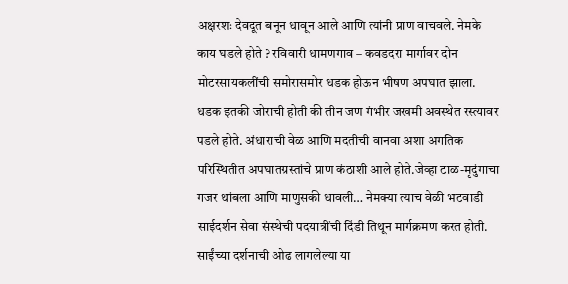अक्षरशः देवदूत बनून धावून आले आणि त्यांनी प्राण वाचवले. नेमके काय घडले होते ? रविवारी धामणगाव – कवडदरा मार्गावर दोन मोटरसायकलींची समोरासमोर धडक होऊन भीषण अपघात झाला. धडक इतकी जोराची होती की तीन जण गंभीर जखमी अवस्थेत रस्त्यावर पडले होते. अंधाराची वेळ आणि मदतीची वानवा अशा अगतिक परिस्थितीत अपघातग्रस्तांचे प्राण कंठाशी आले होते.जेव्हा टाळ-मृदुंगाचा गजर थांबला आणि माणुसकी धावली… नेमक्या त्याच वेळी भटवाडी साईदर्शन सेवा संस्थेची पदयात्रींची दिंडी तिथून मार्गक्रमण करत होती. साईंच्या दर्शनाची ओढ लागलेल्या या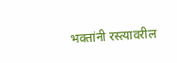भक्तांनी रस्त्यावरील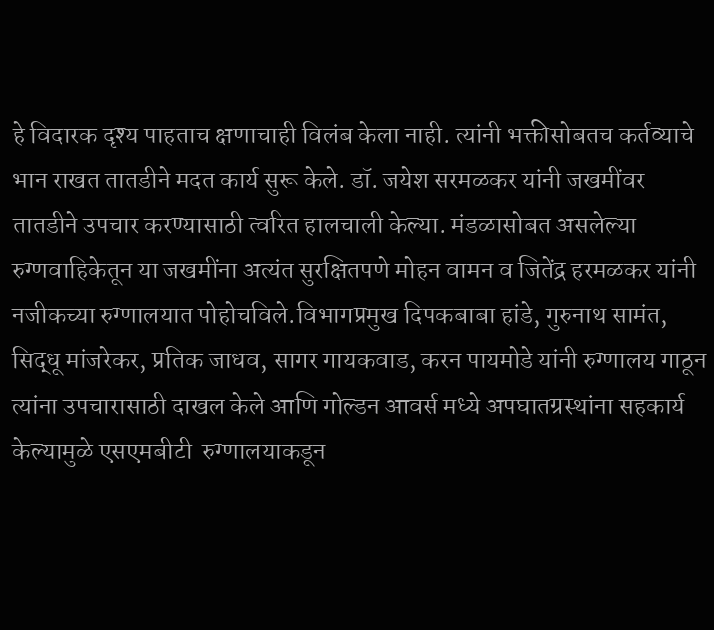हे विदारक दृश्य पाहताच क्षणाचाही विलंब केला नाही. त्यांनी भक्तीसोबतच कर्तव्याचे भान राखत तातडीने मदत कार्य सुरू केले. डॉ. जयेश सरमळकर यांनी जखमींवर तातडीने उपचार करण्यासाठी त्वरित हालचाली केल्या. मंडळासोबत असलेल्या रुग्णवाहिकेतून या जखमींना अत्यंत सुरक्षितपणे मोहन वामन व जितेंद्र हरमळकर यांनी नजीकच्या रुग्णालयात पोहोचविले.विभागप्रमुख दिपकबाबा हांडे, गुरुनाथ सामंत, सिद्धू मांजरेकर, प्रतिक जाधव, सागर गायकवाड, करन पायमोडे यांनी रुग्णालय गाठून त्यांना उपचारासाठी दाखल केले आणि गोल्डन आवर्स मध्ये अपघातग्रस्थांना सहकार्य केल्यामुळे एसएमबीटी  रुग्णालयाकडून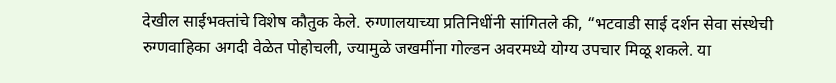देखील साईभक्तांचे विशेष कौतुक केले. रुग्णालयाच्या प्रतिनिधींनी सांगितले की, “भटवाडी साई दर्शन सेवा संस्थेची रुग्णवाहिका अगदी वेळेत पोहोचली, ज्यामुळे जखमींना गोल्डन अवरमध्ये योग्य उपचार मिळू शकले. या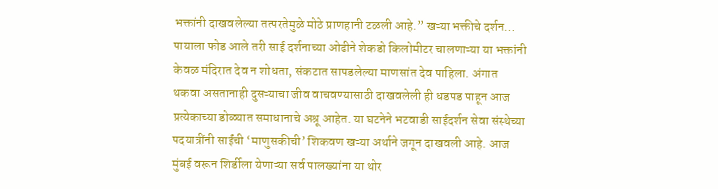भक्तांनी दाखवलेल्या तत्परतेमुळे मोठे प्राणहानी टळली आहे.” खऱ्या भक्तीचे दर्शन… पायाला फोड आले तरी साई दर्शनाच्या ओढीने शेकडो किलोमीटर चालणाऱ्या या भक्तांनी केवळ मंदिरात देव न शोधता, संकटात सापडलेल्या माणसांत देव पाहिला. अंगात थकवा असतानाही दुसऱ्याचा जीव वाचवण्यासाठी दाखवलेली ही धडपड पाहून आज प्रत्येकाच्या डोळ्यात समाधानाचे अश्रू आहेत. या घटनेने भटवाडी साईदर्शन सेवा संस्थेच्या पदयात्रींनी साईंची ‘माणुसकीची’ शिकवण खऱ्या अर्थाने जगून दाखवली आहे. आज मुंबई वरून शिर्डीला येणाऱ्या सर्व पालख्यांना या थोर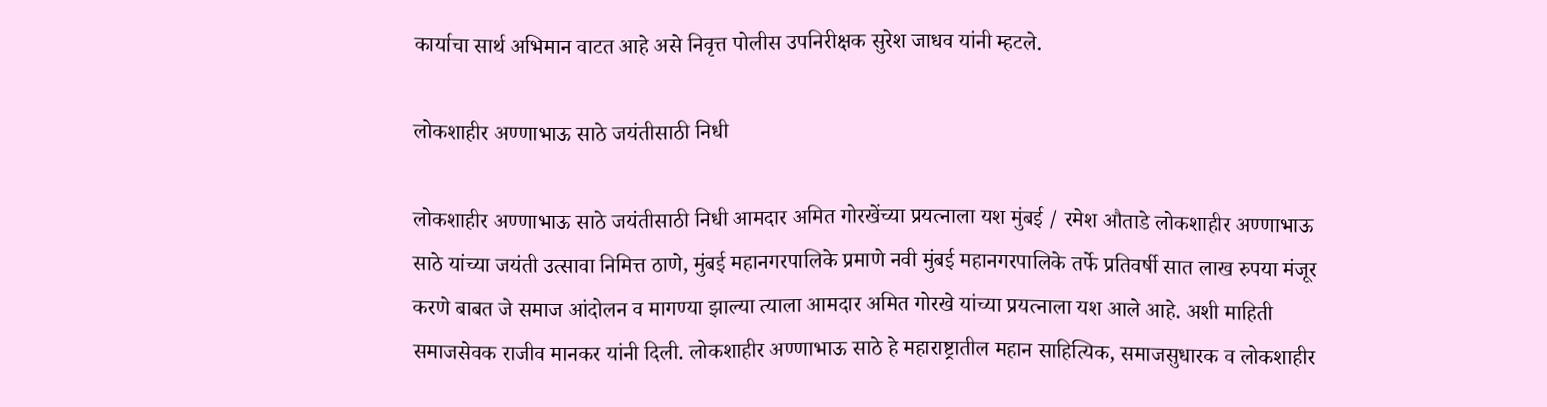कार्याचा सार्थ अभिमान वाटत आहे असे निवृत्त पोलीस उपनिरीक्षक सुरेश जाधव यांनी म्हटले.

लोकशाहीर अण्णाभाऊ साठे जयंतीसाठी निधी

लोकशाहीर अण्णाभाऊ साठे जयंतीसाठी निधी आमदार अमित गोरखेंच्या प्रयत्नाला यश मुंबई / रमेश औताडे लोकशाहीर अण्णाभाऊ साठे यांच्या जयंती उत्सावा निमित्त ठाणे, मुंबई महानगरपालिके प्रमाणे नवी मुंबई महानगरपालिके तर्फे प्रतिवर्षी सात लाख रुपया मंजूर करणे बाबत जे समाज आंदोलन व मागण्या झाल्या त्याला आमदार अमित गोरखे यांच्या प्रयत्नाला यश आले आहे. अशी माहिती समाजसेवक राजीव मानकर यांनी दिली. लोकशाहीर अण्णाभाऊ साठे हे महाराष्ट्रातील महान साहित्यिक, समाजसुधारक व लोकशाहीर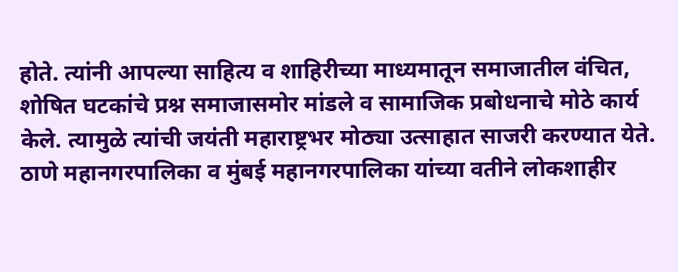होते. त्यांनी आपल्या साहित्य व शाहिरीच्या माध्यमातून समाजातील वंचित, शोषित घटकांचे प्रश्न समाजासमोर मांडले व सामाजिक प्रबोधनाचे मोठे कार्य केले. त्यामुळे त्यांची जयंती महाराष्ट्रभर मोठ्या उत्साहात साजरी करण्यात येते. ठाणे महानगरपालिका व मुंबई महानगरपालिका यांच्या वतीने लोकशाहीर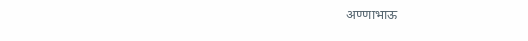अण्णाभाऊ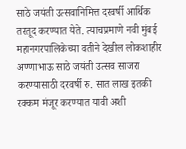साठे जयंती उत्सवानिमित्त दरवर्षी आर्थिक तरतूद करण्यात येते. त्याचप्रमाणे नवी मुंबई महानगरपालिकेच्या वतीने देखील लोकशाहीर अण्णाभाऊ साठे जयंती उत्सव साजरा करण्यासाठी दरवर्षी रु. सात लाख इतकी रक्कम मंजूर करण्यात यावी अशी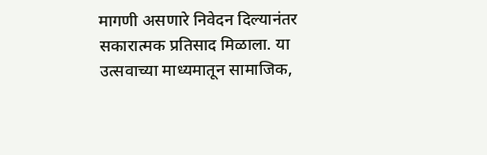मागणी असणारे निवेदन दिल्यानंतर सकारात्मक प्रतिसाद मिळाला. या उत्सवाच्या माध्यमातून सामाजिक,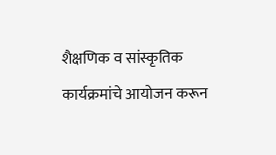शैक्षणिक व सांस्कृतिक कार्यक्रमांचे आयोजन करून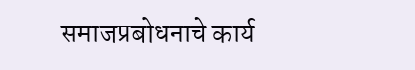समाजप्रबोधनाचे कार्य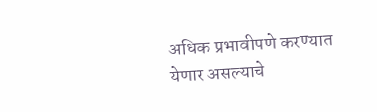अधिक प्रभावीपणे करण्यात येणार असल्याचे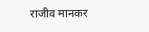राजीव मानकर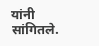यांनी सांगितले.